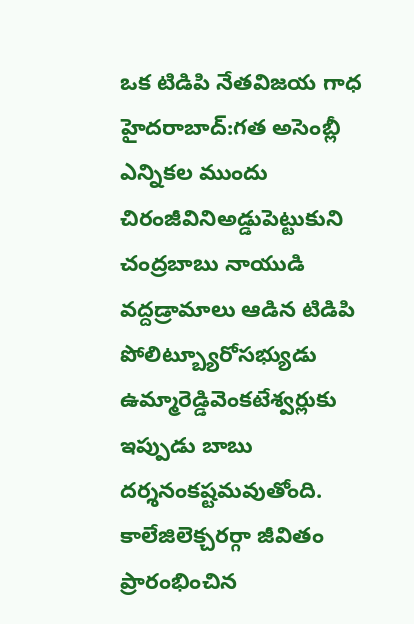ఒక టిడిపి నేతవిజయ గాధ
హైదరాబాద్:గత అసెంబ్లీ ఎన్నికల ముందు చిరంజీవినిఅడ్డుపెట్టుకుని చంద్రబాబు నాయుడి వద్దడ్రామాలు ఆడిన టిడిపి పోలిట్బ్యూరోసభ్యుడు ఉమ్మారెడ్డివెంకటేశ్వర్లుకు ఇప్పుడు బాబు దర్శనంకష్టమవుతోంది. కాలేజిలెక్చరర్గా జీవితం ప్రారంభించిన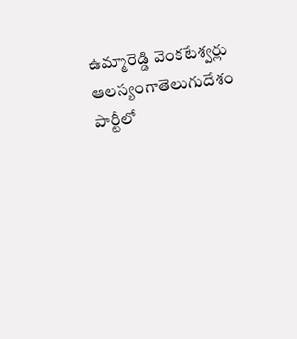ఉమ్మారెడ్డి వెంకటేశ్వర్లు ఆలస్యంగాతెలుగుదేశం పార్టీలో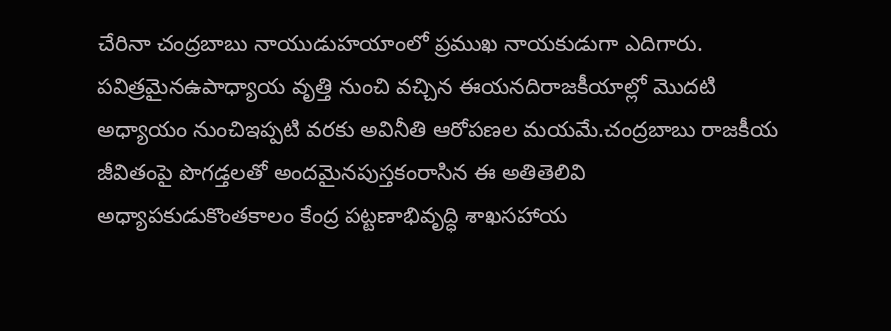చేరినా చంద్రబాబు నాయుడుహయాంలో ప్రముఖ నాయకుడుగా ఎదిగారు. పవిత్రమైనఉపాధ్యాయ వృత్తి నుంచి వచ్చిన ఈయనదిరాజకీయాల్లో మొదటి అధ్యాయం నుంచిఇప్పటి వరకు అవినీతి ఆరోపణల మయమే.చంద్రబాబు రాజకీయ జీవితంపై పొగడ్తలతో అందమైనపుస్తకంరాసిన ఈ అతితెలివి అధ్యాపకుడుకొంతకాలం కేంద్ర పట్టణాభివృద్ధి శాఖసహాయ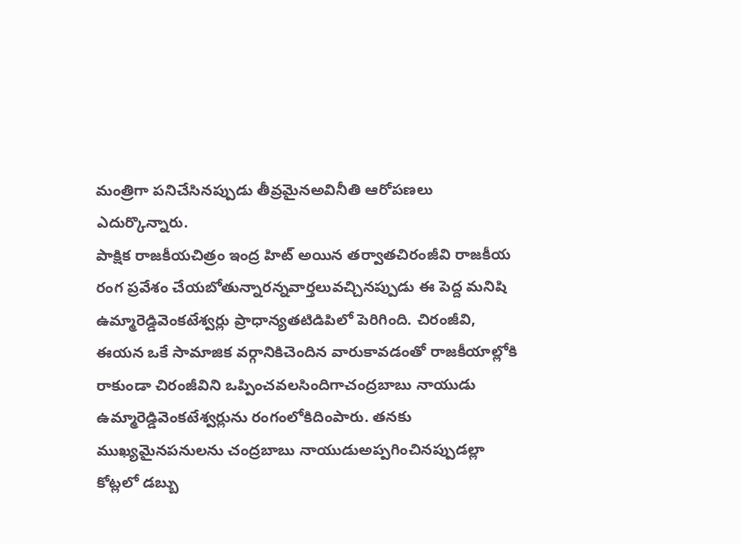మంత్రిగా పనిచేసినప్పుడు తీవ్రమైనఅవినీతి ఆరోపణలు ఎదుర్కొన్నారు.
పాక్షిక రాజకీయచిత్రం ఇంద్ర హిట్ అయిన తర్వాతచిరంజీవి రాజకీయ రంగ ప్రవేశం చేయబోతున్నారన్నవార్తలువచ్చినప్పుడు ఈ పెద్ద మనిషి ఉమ్మారెడ్డివెంకటేశ్వర్లు ప్రాధాన్యతటిడిపిలో పెరిగింది. చిరంజీవి, ఈయన ఒకే సామాజిక వర్గానికిచెందిన వారుకావడంతో రాజకీయాల్లోకి రాకుండా చిరంజీవిని ఒప్పించవలసిందిగాచంద్రబాబు నాయుడు ఉమ్మారెడ్డివెంకటేశ్వర్లును రంగంలోకిదింపారు. తనకు ముఖ్యమైనపనులను చంద్రబాబు నాయుడుఅప్పగించినప్పుడల్లా కోట్లలో డబ్బు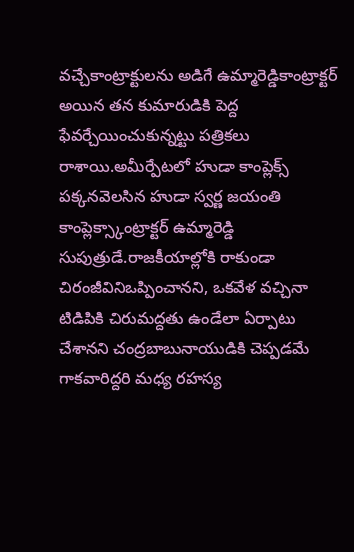వచ్చేకాంట్రాక్టులను అడిగే ఉమ్మారెడ్డికాంట్రాక్టర్ అయిన తన కుమారుడికి పెద్ద ఫేవర్చేయించుకున్నట్టు పత్రికలు రాశాయి.అమీర్పేటలో హుడా కాంప్లెక్స్ పక్కనవెలసిన హుడా స్వర్ణ జయంతి కాంప్లెక్స్కాంట్రాక్టర్ ఉమ్మారెడ్డి సుపుత్రుడే.రాజకీయాల్లోకి రాకుండా చిరంజీవినిఒప్పించానని, ఒకవేళ వచ్చినా టిడిపికి చిరుమద్దతు ఉండేలా ఏర్పాటు చేశానని చంద్రబాబునాయుడికి చెప్పడమే గాకవారిద్దరి మధ్య రహస్య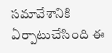సమావేశానికి ఏర్పాటుచేసింది ఈ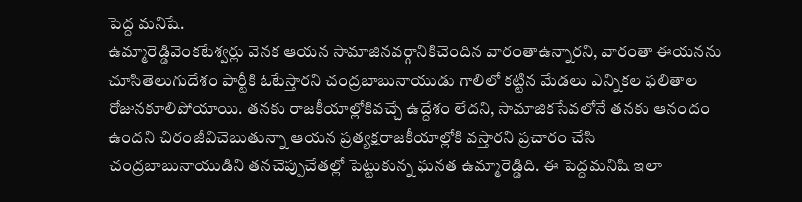పెద్ద మనిషే.
ఉమ్మారెడ్డివెంకటేశ్వర్లు వెనక ఆయన సామాజినవర్గానికిచెందిన వారంతాఉన్నారని, వారంతా ఈయనను చూసితెలుగుదేశం పార్టీకి ఓటేస్తారని చంద్రబాబునాయుడు గాలిలో కట్టిన మేడలు ఎన్నికల ఫలితాల రోజునకూలిపోయాయి. తనకు రాజకీయాల్లోకివచ్చే ఉద్దేశం లేదని, సామాజికసేవలోనే తనకు ఆనందం ఉందని చిరంజీవిచెబుతున్నా ఆయన ప్రత్యక్షరాజకీయాల్లోకి వస్తారని ప్రచారం చేసి చంద్రబాబునాయుడిని తనచెప్పుచేతల్లో పెట్టుకున్న ఘనత ఉమ్మారెడ్డిది. ఈ పెద్దమనిషి ఇలా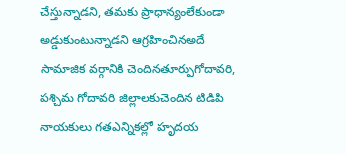చేస్తున్నాడని, తమకు ప్రాధాన్యంలేకుండా అడ్డుకుంటున్నాడని ఆగ్రహించినఅదే సామాజిక వర్గానికి చెందినతూర్పుగోదావరి, పశ్చిమ గోదావరి జిల్లాలకుచెందిన టిడిపి నాయకులు గతఎన్నికల్లో హృదయ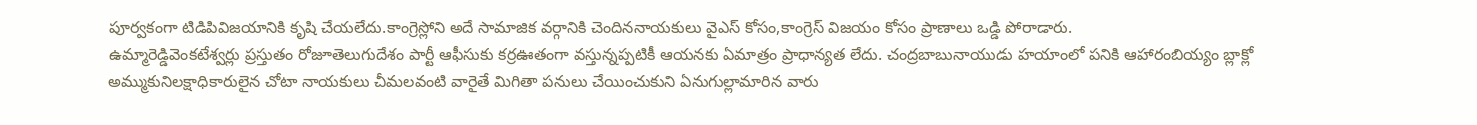పూర్వకంగా టిడిపివిజయానికి కృషి చేయలేదు.కాంగ్రెస్లోని అదే సామాజిక వర్గానికి చెందిననాయకులు వైఎస్ కోసం,కాంగ్రెస్ విజయం కోసం ప్రాణాలు ఒడ్డి పోరాడారు.
ఉమ్మారెడ్డివెంకటేశ్వర్లు ప్రస్తుతం రోజూతెలుగుదేశం పార్టీ ఆఫీసుకు కర్రఊతంగా వస్తున్నప్పటికీ ఆయనకు ఏమాత్రం ప్రాధాన్యత లేదు. చంద్రబాబునాయుడు హయాంలో పనికి ఆహారంబియ్యం బ్లాక్లో అమ్ముకునిలక్షాధికారులైన చోటా నాయకులు చీమలవంటి వారైతే మిగితా పనులు చేయించుకుని ఏనుగుల్లామారిన వారు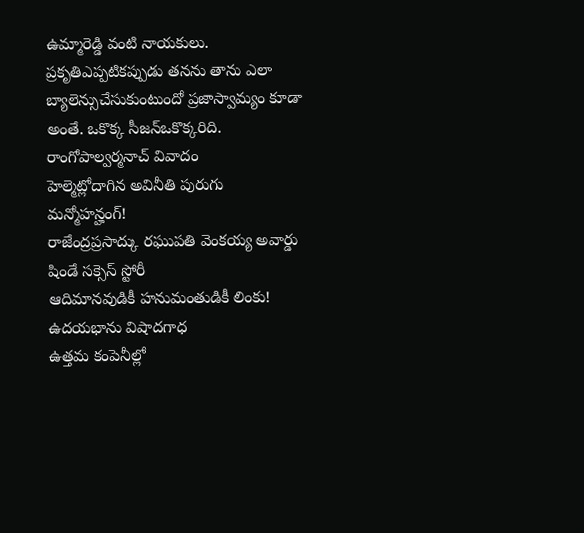ఉమ్మారెడ్డి వంటి నాయకులు. ప్రకృతిఎప్పటికప్పుడు తనను తాను ఎలా బ్యాలెన్సుచేసుకుంటుందో ప్రజాస్వామ్యం కూడా అంతే. ఒకొక్క సీజన్ఒకొక్కరిది.
రాంగోపాల్వర్మనాచ్ వివాదం
హెల్మెట్లోదాగిన అవినీతి పురుగు
మన్మోహన్హంగ్!
రాజేంద్రప్రసాద్కు రఘుపతి వెంకయ్య అవార్డు
షిండే సక్సెస్ స్టోరీ
ఆదిమానవుడికీ హనుమంతుడికీ లింకు!
ఉదయభాను విషాదగాధ
ఉత్తమ కంపెనీల్లో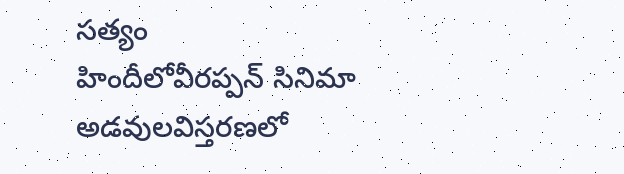సత్యం
హిందీలోవీరప్పన్ సినిమా
అడవులవిస్తరణలో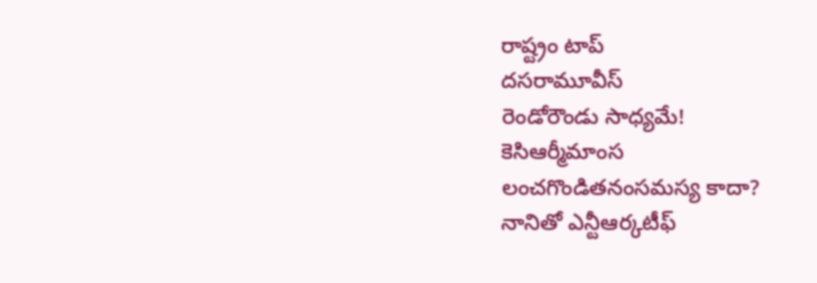రాష్ట్రం టాప్
దసరామూవీస్
రెండోరౌండు సాధ్యమే!
కెసిఆర్మీమాంస
లంచగొండితనంసమస్య కాదా?
నానితో ఎన్టీఆర్కటీఫ్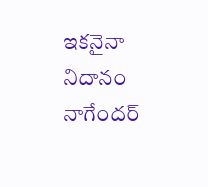ఇకనైనా నిదానం నాగేందర్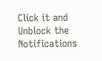Click it and Unblock the Notifications